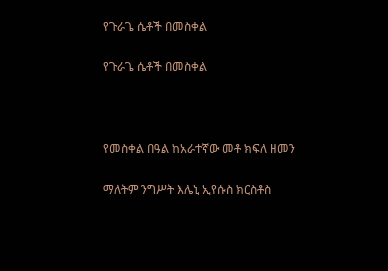የጉራጌ ሴቶች በመስቀል

የጉራጌ ሴቶች በመስቀል



የመስቀል በዓል ከአራተኛው መቶ ክፍለ ዘመን

ማለትም ንግሥት እሌኒ ኢየሱስ ክርስቶስ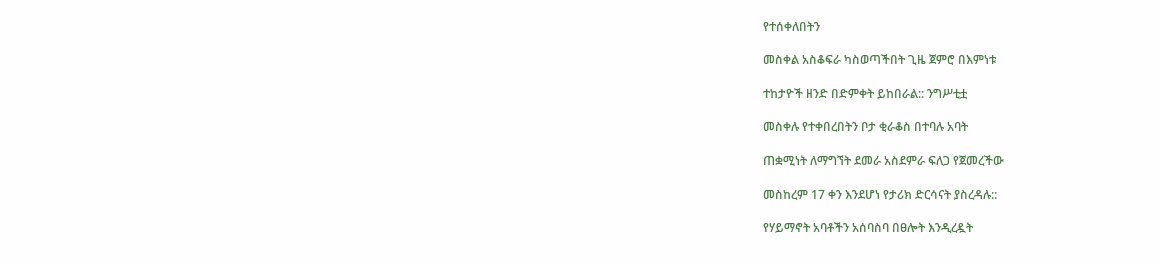የተሰቀለበትን

መስቀል አስቆፍራ ካስወጣችበት ጊዜ ጀምሮ በእምነቱ

ተከታዮች ዘንድ በድምቀት ይከበራል:: ንግሥቲቷ

መስቀሉ የተቀበረበትን ቦታ ቂራቆስ በተባሉ አባት

ጠቋሚነት ለማግኘት ደመራ አስደምራ ፍለጋ የጀመረችው

መስከረም 17 ቀን እንደሆነ የታሪክ ድርሳናት ያስረዳሉ::

የሃይማኖት አባቶችን አሰባስባ በፀሎት እንዲረዷት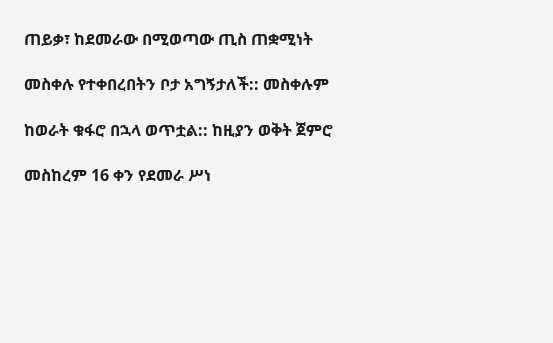ጠይቃ፣ ከደመራው በሚወጣው ጢስ ጠቋሚነት

መስቀሉ የተቀበረበትን ቦታ አግኝታለች:: መስቀሉም

ከወራት ቁፋሮ በኋላ ወጥቷል:: ከዚያን ወቅት ጀምሮ

መስከረም 16 ቀን የደመራ ሥነ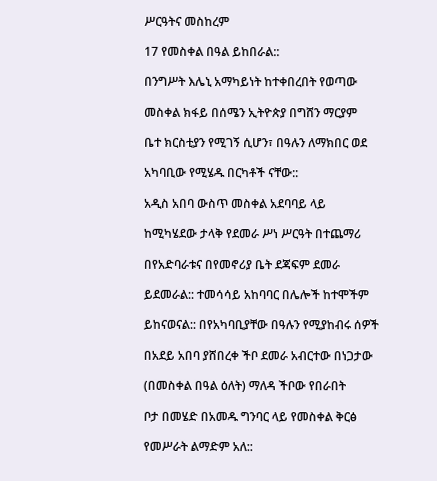ሥርዓትና መስከረም

17 የመስቀል በዓል ይከበራል::

በንግሥት እሌኒ አማካይነት ከተቀበረበት የወጣው

መስቀል ክፋይ በሰሜን ኢትዮጵያ በግሸን ማርያም

ቤተ ክርስቲያን የሚገኝ ሲሆን፣ በዓሉን ለማክበር ወደ

አካባቢው የሚሄዱ በርካቶች ናቸው::

አዲስ አበባ ውስጥ መስቀል አደባባይ ላይ

ከሚካሄደው ታላቅ የደመራ ሥነ ሥርዓት በተጨማሪ

በየአድባራቱና በየመኖሪያ ቤት ደጃፍም ደመራ

ይደመራል:: ተመሳሳይ አከባባር በሌሎች ከተሞችም

ይከናወናል:: በየአካባቢያቸው በዓሉን የሚያከብሩ ሰዎች

በአደይ አበባ ያሸበረቀ ችቦ ደመራ አብርተው በነጋታው

(በመስቀል በዓል ዕለት) ማለዳ ችቦው የበራበት

ቦታ በመሄድ በአመዱ ግንባር ላይ የመስቀል ቅርፅ

የመሥራት ልማድም አለ::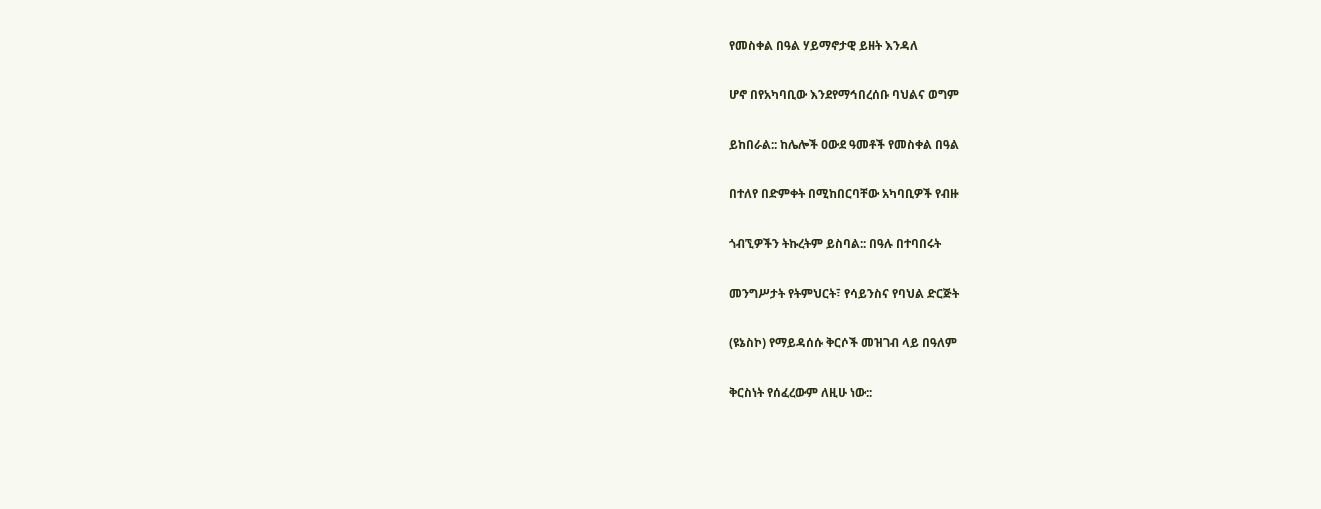የመስቀል በዓል ሃይማኖታዊ ይዘት እንዳለ

ሆኖ በየአካባቢው እንደየማኅበረሰቡ ባህልና ወግም

ይከበራል:: ከሌሎች ዐውደ ዓመቶች የመስቀል በዓል

በተለየ በድምቀት በሚከበርባቸው አካባቢዎች የብዙ

ጎብኚዎችን ትኩረትም ይስባል:: በዓሉ በተባበሩት

መንግሥታት የትምህርት፣ የሳይንስና የባህል ድርጅት

(ዩኔስኮ) የማይዳሰሱ ቅርሶች መዝገብ ላይ በዓለም

ቅርስነት የሰፈረውም ለዚሁ ነው::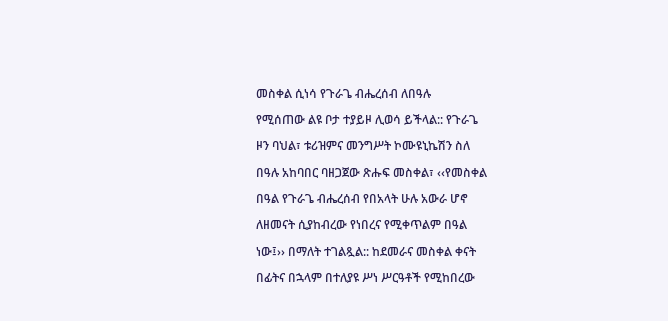መስቀል ሲነሳ የጉራጌ ብሔረሰብ ለበዓሉ

የሚሰጠው ልዩ ቦታ ተያይዞ ሊወሳ ይችላል:: የጉራጌ

ዞን ባህል፣ ቱሪዝምና መንግሥት ኮሙዩኒኬሽን ስለ

በዓሉ አከባበር ባዘጋጀው ጽሑፍ መስቀል፣ ‹‹የመስቀል

በዓል የጉራጌ ብሔረሰብ የበአላት ሁሉ አውራ ሆኖ

ለዘመናት ሲያከብረው የነበረና የሚቀጥልም በዓል

ነው፤›› በማለት ተገልጿል:: ከደመራና መስቀል ቀናት

በፊትና በኋላም በተለያዩ ሥነ ሥርዓቶች የሚከበረው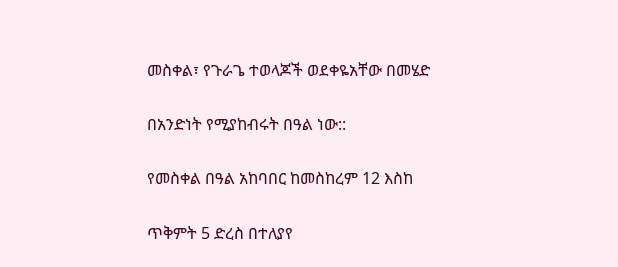መስቀል፣ የጉራጌ ተወላጆች ወደቀዬአቸው በመሄድ

በአንድነት የሚያከብሩት በዓል ነው::

የመስቀል በዓል አከባበር ከመስከረም 12 እስከ

ጥቅምት 5 ድረስ በተለያየ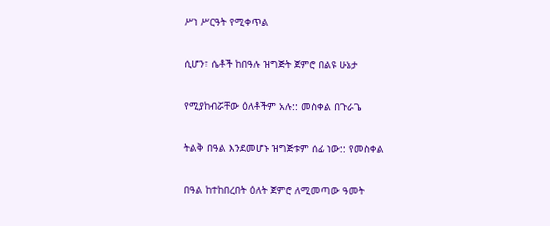ሥነ ሥርዓት የሚቀጥል

ሲሆን፣ ሴቶች ከበዓሉ ዝግጅት ጀምሮ በልዩ ሁኔታ

የሚያከብሯቸው ዕለቶችም አሉ:: መስቀል በጉራጌ

ትልቅ በዓል እንደመሆኑ ዝግጅቱም ሰፊ ነው:: የመስቀል

በዓል ከተከበረበት ዕለት ጀምሮ ለሚመጣው ዓመት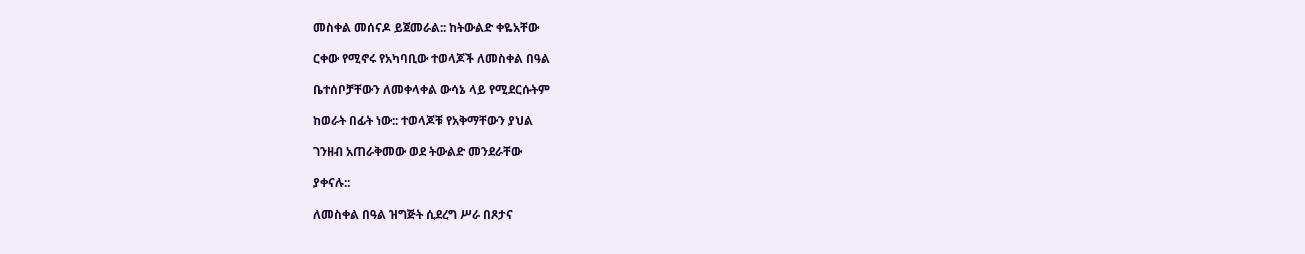መስቀል መሰናዶ ይጀመራል:: ከትውልድ ቀዬአቸው

ርቀው የሚኖሩ የአካባቢው ተወላጆች ለመስቀል በዓል

ቤተሰቦቻቸውን ለመቀላቀል ውሳኔ ላይ የሚደርሱትም

ከወራት በፊት ነው:: ተወላጆቹ የአቅማቸውን ያህል

ገንዘብ አጠራቅመው ወደ ትውልድ መንደራቸው

ያቀናሉ::

ለመስቀል በዓል ዝግጅት ሲደረግ ሥራ በጾታና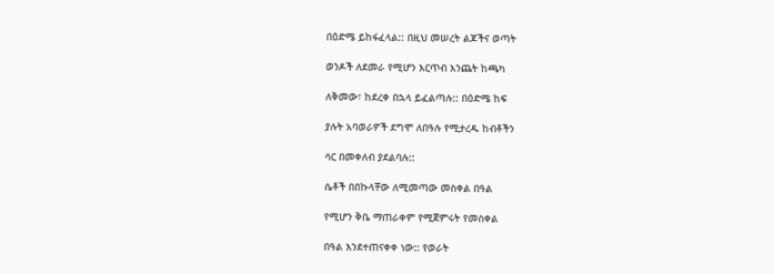በዕድሜ ይከፋፈላል:: በዚህ መሠረት ልጆችና ወጣት

ወንዶች ለደመራ የሚሆን እርጥብ እንጨት ከጫካ

ለቅመው፣ ከደረቀ በኋላ ይፈልጣሉ:: በዕድሜ ከፍ

ያሉት አባወራዎች ደግሞ ለበዓሉ የሚታረዱ ከብቶችን

ሳር በመቀለብ ያደልባሉ::

ሴቶች በበኩላቸው ለሚመጣው መስቀል በዓል

የሚሆን ቅቤ ማጠራቀም የሚጀምሩት የመስቀል

በዓል እንደተጠናቀቀ ነው:: የወራት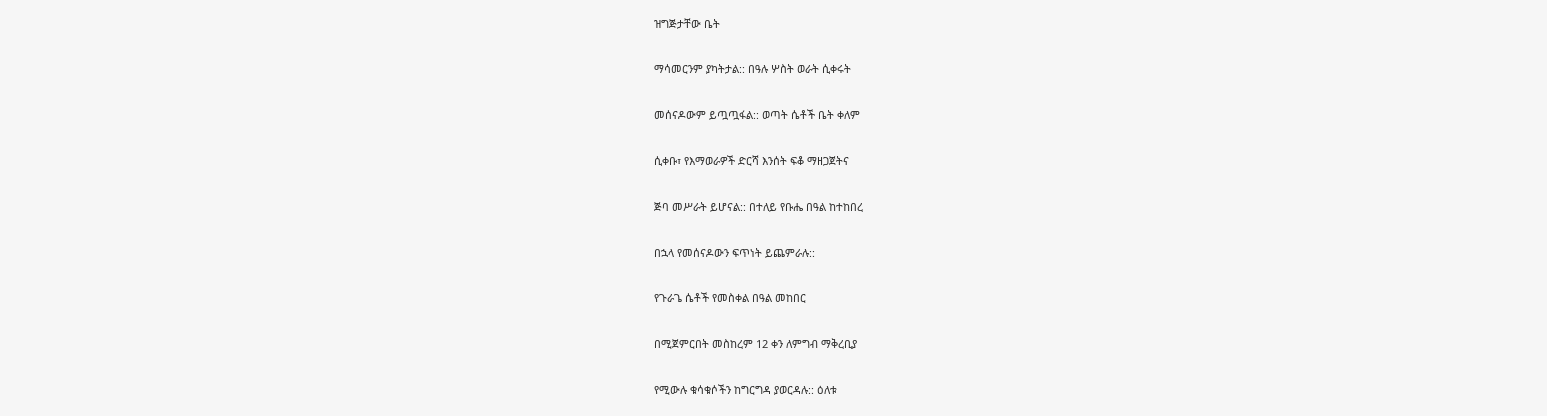ዝግጅታቸው ቤት

ማሳመርንም ያካትታል:: በዓሉ ሦስት ወራት ሲቀሩት

መሰናዶውም ይጧጧፋል:: ወጣት ሴቶች ቤት ቀለም

ሲቀቡ፣ የእማወራዎች ድርሻ እንሰት ፍቆ ማዘጋጀትና

ጅባ መሥራት ይሆናል:: በተለይ የቡሔ በዓል ከተከበረ

በኋላ የመሰናዶውን ፍጥነት ይጨምራሉ::

የጉራጌ ሴቶች የመስቀል በዓል መከበር

በሚጀምርበት መስከረም 12 ቀን ለምግብ ማቅረቢያ

የሚውሉ ቁሳቁሶችን ከግርግዳ ያወርዳሉ:: ዕለቱ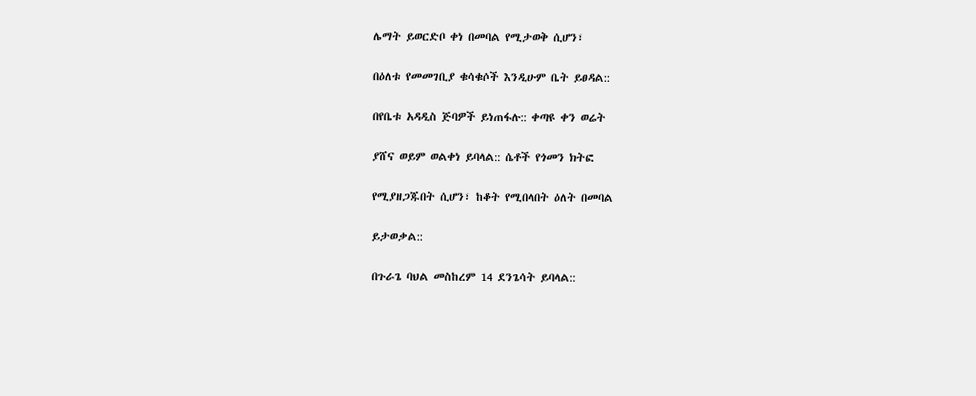ሌማት ይወርድቦ ቀነ በመባል የሚታወቅ ሲሆን፣

በዕለቱ የመመገቢያ ቁሳቁሶች እንዲሁም ቤት ይፀዳል::

በየቤቱ አዳዲስ ጅባዎች ይነጠፋሉ:: ቀጣዩ ቀን ወሬት

ያሸና ወይም ወልቀነ ይባላል:: ሴቶች የጎመን ክትፎ

የሚያዘጋጁበት ሲሆን፣ ከቆት የሚበላበት ዕለት በመባል

ይታወቃል::

በጉራጌ ባህል መስከረም 14 ደንጌሳት ይባላል::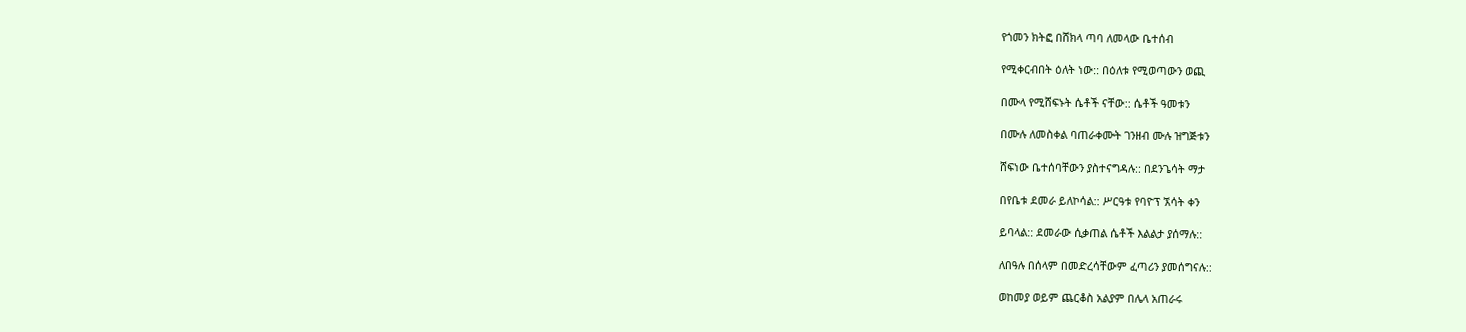የጎመን ክትፎ በሸክላ ጣባ ለመላው ቤተሰብ

የሚቀርብበት ዕለት ነው:: በዕለቱ የሚወጣውን ወጪ

በሙላ የሚሸፍኑት ሴቶች ናቸው:: ሴቶች ዓመቱን

በሙሉ ለመስቀል ባጠራቀሙት ገንዘብ ሙሉ ዝግጅቱን

ሸፍነው ቤተሰባቸውን ያስተናግዳሉ:: በደንጌሳት ማታ

በየቤቱ ደመራ ይለኮሳል:: ሥርዓቱ የባዮፕ ኧሳት ቀን

ይባላል:: ደመራው ሲቃጠል ሴቶች እልልታ ያሰማሉ::

ለበዓሉ በሰላም በመድረሳቸውም ፈጣሪን ያመሰግናሉ::

ወከመያ ወይም ጨርቆስ አልያም በሌላ አጠራሩ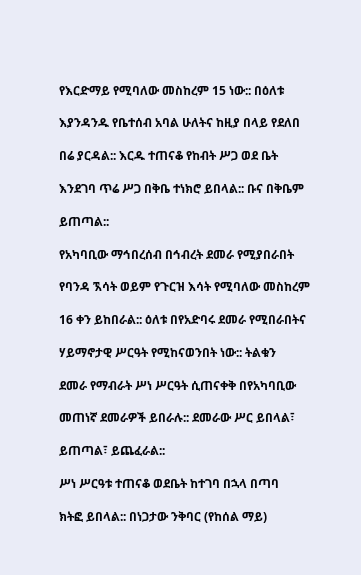የእርድማይ የሚባለው መስከረም 15 ነው:: በዕለቱ

እያንዳንዱ የቤተሰብ አባል ሁለትና ከዚያ በላይ የደለበ

በሬ ያርዳል:: እርዱ ተጠናቆ የከብት ሥጋ ወደ ቤት

እንደገባ ጥሬ ሥጋ በቅቤ ተነክሮ ይበላል:: ቡና በቅቤም

ይጠጣል::

የአካባቢው ማኅበረሰብ በኅብረት ደመራ የሚያበራበት

የባንዳ ኧሳት ወይም የጉርዝ እሳት የሚባለው መስከረም

16 ቀን ይከበራል:: ዕለቱ በየአድባሩ ደመራ የሚበራበትና

ሃይማኖታዊ ሥርዓት የሚከናወንበት ነው:: ትልቁን

ደመራ የማብራት ሥነ ሥርዓት ሲጠናቀቅ በየአካባቢው

መጠነኛ ደመራዎች ይበራሉ:: ደመራው ሥር ይበላል፣

ይጠጣል፣ ይጨፈራል::

ሥነ ሥርዓቱ ተጠናቆ ወደቤት ከተገባ በኋላ በጣባ

ክትፎ ይበላል:: በነጋታው ንቅባር (የከሰል ማይ)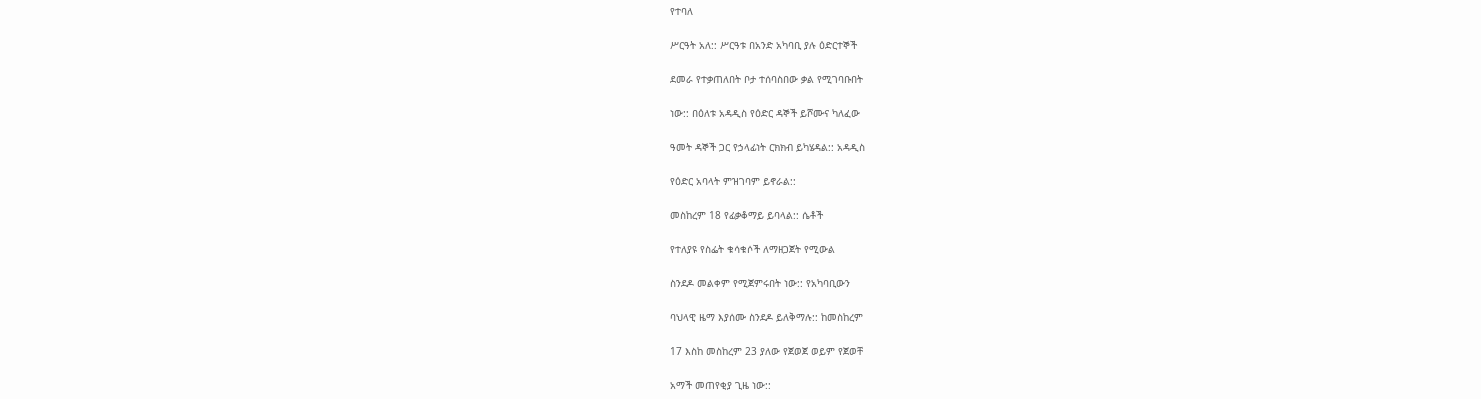የተባለ

ሥርዓት አለ:: ሥርዓቱ በአንድ አካባቢ ያሉ ዕድርተኞች

ደመራ የተቃጠለበት ቦታ ተሰባስበው ቃል የሚገባቡበት

ነው:: በዕለቱ አዳዲስ የዕድር ዳኞች ይሾሙና ካለፈው

ዓመት ዳኞች ጋር የኃላፊነት ርክክብ ይካሄዳል:: አዳዲስ

የዕድር አባላት ምዝገባም ይኖራል::

መስከረም 18 የፊቃቆማይ ይባላል:: ሴቶች

የተለያዩ የስፌት ቁሳቁሶች ለማዘጋጀት የሚውል

ስንደዶ መልቀም የሚጀምሩበት ነው:: የአካባቢውን

ባህላዊ ዜማ እያሰሙ ስንደዶ ይለቅማሉ:: ከመስከረም

17 እስከ መስከረም 23 ያለው የጀወጀ ወይም የጀወቸ

አማች መጠየቂያ ጊዜ ነው::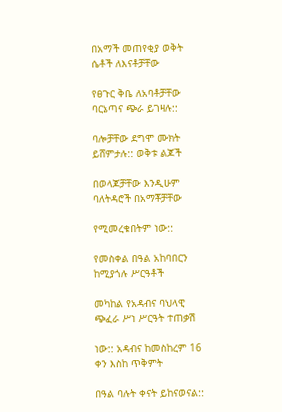በአማች መጠየቂያ ወቅት ሴቶች ለእናቶቻቸው

የፀጉር ቅቤ ለአባቶቻቸው ባርኔጣና ጭራ ይገዛሉ::

ባሎቻቸው ደግሞ ሙክት ይሸምታሉ:: ወቅቱ ልጆች

በወላጆቻቸው እንዲሁም ባለትዳሮች በአማቾቻቸው

የሚመረቁበትም ነው::

የመስቀል በዓል አከባበርን ከሚያጎሉ ሥርዓቶች

መካከል የአዳብና ባህላዊ ጭፈራ ሥነ ሥርዓት ተጠቃሽ

ነው:: አዳብና ከመስከረም 16 ቀን እስከ ጥቅምት

በዓል ባሉት ቀናት ይከናወናል::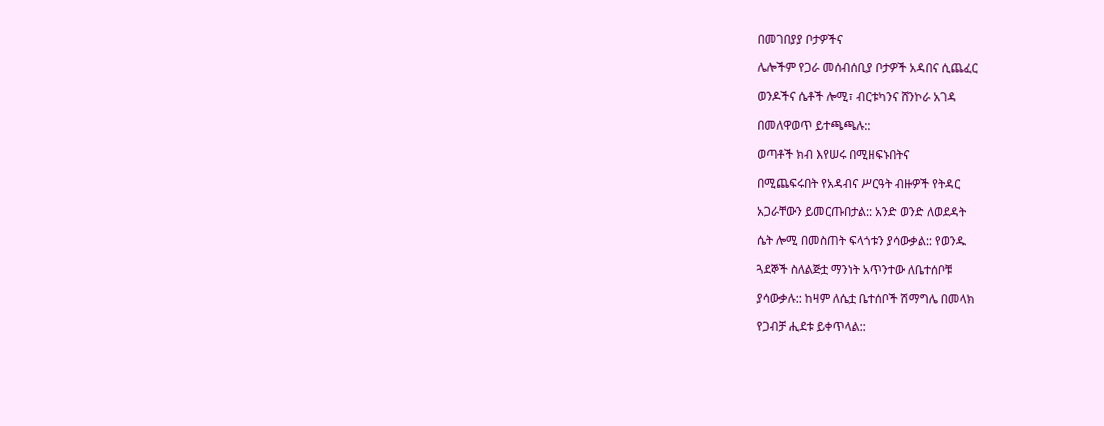በመገበያያ ቦታዎችና

ሌሎችም የጋራ መሰብሰቢያ ቦታዎች አዳበና ሲጨፈር

ወንዶችና ሴቶች ሎሚ፣ ብርቱካንና ሸንኮራ አገዳ

በመለዋወጥ ይተጫጫሉ::

ወጣቶች ክብ እየሠሩ በሚዘፍኑበትና

በሚጨፍሩበት የአዳብና ሥርዓት ብዙዎች የትዳር

አጋራቸውን ይመርጡበታል:: አንድ ወንድ ለወደዳት

ሴት ሎሚ በመስጠት ፍላጎቱን ያሳውቃል:: የወንዱ

ጓደኞች ስለልጅቷ ማንነት አጥንተው ለቤተሰቦቹ

ያሳውቃሉ:: ከዛም ለሴቷ ቤተሰቦች ሽማግሌ በመላክ

የጋብቻ ሒደቱ ይቀጥላል::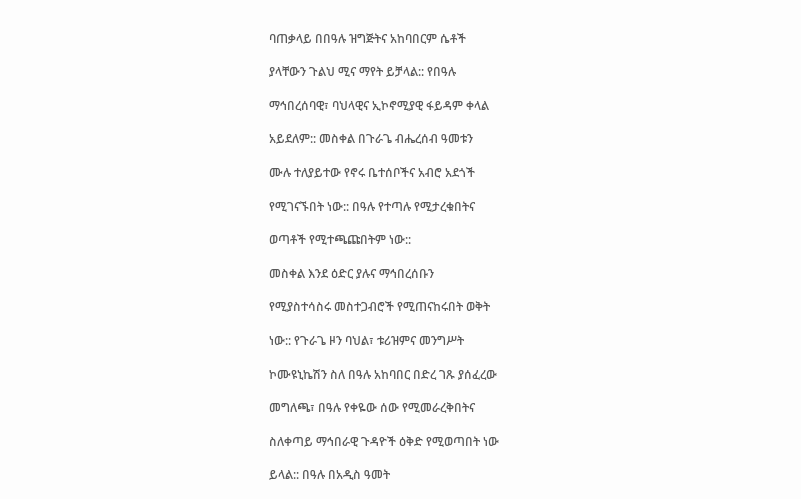ባጠቃላይ በበዓሉ ዝግጅትና አከባበርም ሴቶች

ያላቸውን ጉልህ ሚና ማየት ይቻላል:: የበዓሉ

ማኅበረሰባዊ፣ ባህላዊና ኢኮኖሚያዊ ፋይዳም ቀላል

አይደለም:: መስቀል በጉራጌ ብሔረሰብ ዓመቱን

ሙሉ ተለያይተው የኖሩ ቤተሰቦችና አብሮ አደጎች

የሚገናኙበት ነው:: በዓሉ የተጣሉ የሚታረቁበትና

ወጣቶች የሚተጫጩበትም ነው::

መስቀል እንደ ዕድር ያሉና ማኅበረሰቡን

የሚያስተሳስሩ መስተጋብሮች የሚጠናከሩበት ወቅት

ነው:: የጉራጌ ዞን ባህል፣ ቱሪዝምና መንግሥት

ኮሙዩኒኬሽን ስለ በዓሉ አከባበር በድረ ገጹ ያሰፈረው

መግለጫ፣ በዓሉ የቀዬው ሰው የሚመራረቅበትና

ስለቀጣይ ማኅበራዊ ጉዳዮች ዕቅድ የሚወጣበት ነው

ይላል:: በዓሉ በአዲስ ዓመት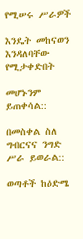የሚሠሩ ሥራዎች

እንዴት መከናወን እንዳለባቸው የሚታቀድበት

መሆኑንም ይጠቀሳል::

በመስቀል ስለ ግብርናና ንግድ ሥራ ይወራል::

ወጣቶች ከዕድሜ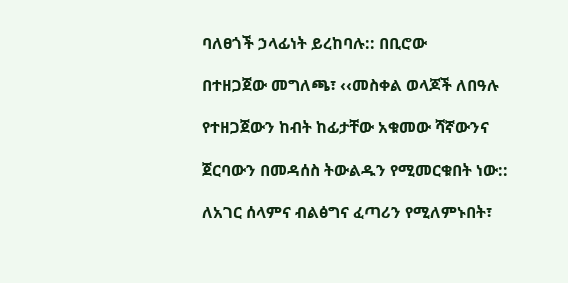ባለፀጎች ኃላፊነት ይረከባሉ:: በቢሮው

በተዘጋጀው መግለጫ፣ ‹‹መስቀል ወላጆች ለበዓሉ

የተዘጋጀውን ከብት ከፊታቸው አቁመው ሻኛውንና

ጀርባውን በመዳሰስ ትውልዱን የሚመርቁበት ነው::

ለአገር ሰላምና ብልፅግና ፈጣሪን የሚለምኑበት፣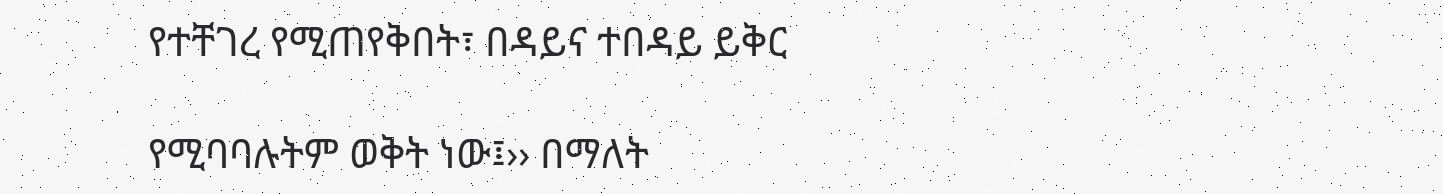የተቸገረ የሚጠየቅበት፣ በዳይና ተበዳይ ይቅር

የሚባባሉትም ወቅት ነው፤›› በማለት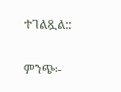ተገልጿል::

ምንጭ፡-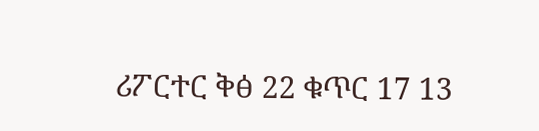ሪፖርተር ቅፅ 22 ቁጥር 17 13